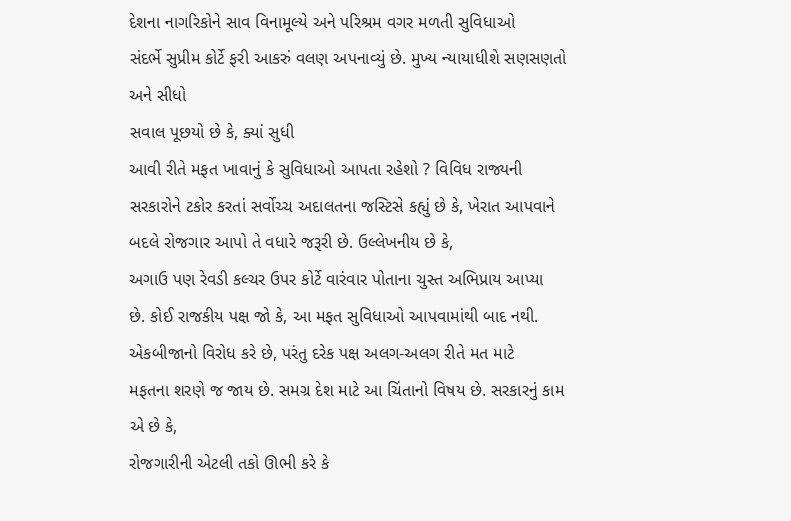દેશના નાગરિકોને સાવ વિનામૂલ્યે અને પરિશ્રમ વગર મળતી સુવિધાઓ
સંદર્ભે સુપ્રીમ કોર્ટે ફરી આકરું વલણ અપનાવ્યું છે. મુખ્ય ન્યાયાધીશે સણસણતો અને સીધો
સવાલ પૂછયો છે કે, ક્યાં સુધી
આવી રીતે મફત ખાવાનું કે સુવિધાઓ આપતા રહેશો ? વિવિધ રાજ્યની
સરકારોને ટકોર કરતાં સર્વોચ્ચ અદાલતના જસ્ટિસે કહ્યું છે કે, ખેરાત આપવાને બદલે રોજગાર આપો તે વધારે જરૂરી છે. ઉલ્લેખનીય છે કે,
અગાઉ પણ રેવડી કલ્ચર ઉપર કોર્ટે વારંવાર પોતાના ચુસ્ત અભિપ્રાય આપ્યા
છે. કોઈ રાજકીય પક્ષ જો કે, આ મફત સુવિધાઓ આપવામાંથી બાદ નથી.
એકબીજાનો વિરોધ કરે છે, પરંતુ દરેક પક્ષ અલગ-અલગ રીતે મત માટે
મફતના શરણે જ જાય છે. સમગ્ર દેશ માટે આ ચિંતાનો વિષય છે. સરકારનું કામ એ છે કે,
રોજગારીની એટલી તકો ઊભી કરે કે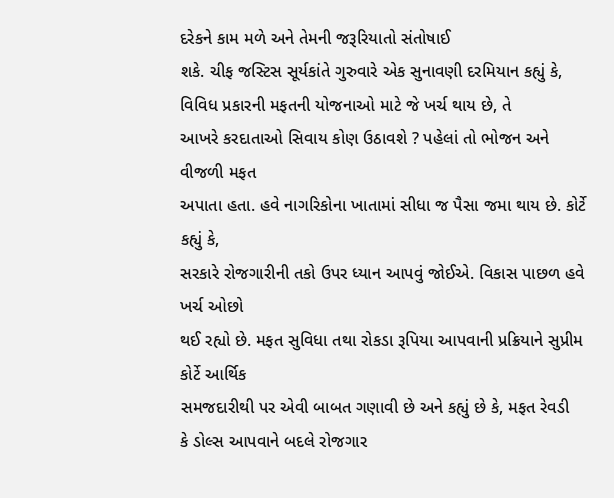દરેકને કામ મળે અને તેમની જરૂરિયાતો સંતોષાઈ
શકે. ચીફ જસ્ટિસ સૂર્યકાંતે ગુરુવારે એક સુનાવણી દરમિયાન કહ્યું કે, વિવિધ પ્રકારની મફતની યોજનાઓ માટે જે ખર્ચ થાય છે, તે
આખરે કરદાતાઓ સિવાય કોણ ઉઠાવશે ? પહેલાં તો ભોજન અને વીજળી મફત
અપાતા હતા. હવે નાગરિકોના ખાતામાં સીધા જ પૈસા જમા થાય છે. કોર્ટે કહ્યું કે,
સરકારે રોજગારીની તકો ઉપર ધ્યાન આપવું જોઈએ. વિકાસ પાછળ હવે ખર્ચ ઓછો
થઈ રહ્યો છે. મફત સુવિધા તથા રોકડા રૂપિયા આપવાની પ્રક્રિયાને સુપ્રીમ કોર્ટે આર્થિક
સમજદારીથી પર એવી બાબત ગણાવી છે અને કહ્યું છે કે, મફત રેવડી
કે ડોલ્સ આપવાને બદલે રોજગાર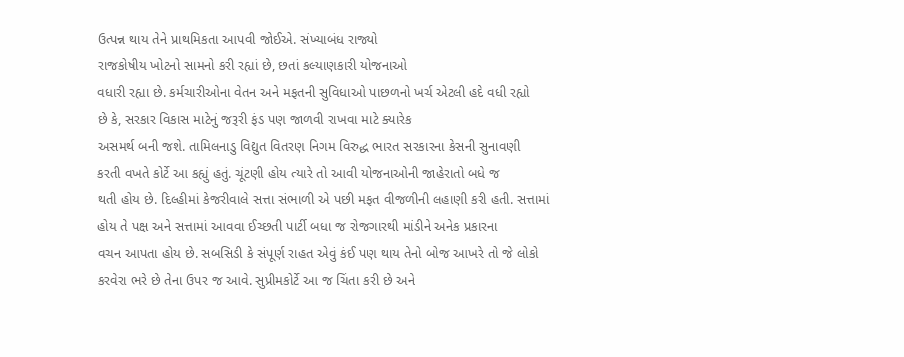ઉત્પન્ન થાય તેને પ્રાથમિકતા આપવી જોઈએ. સંખ્યાબંધ રાજ્યો
રાજકોષીય ખોટનો સામનો કરી રહ્યાં છે, છતાં કલ્યાણકારી યોજનાઓ
વધારી રહ્યા છે. કર્મચારીઓના વેતન અને મફતની સુવિધાઓ પાછળનો ખર્ચ એટલી હદે વધી રહ્યો
છે કે, સરકાર વિકાસ માટેનું જરૂરી ફંડ પણ જાળવી રાખવા માટે ક્યારેક
અસમર્થ બની જશે. તામિલનાડુ વિદ્યુત વિતરણ નિગમ વિરુદ્ધ ભારત સરકારના કેસની સુનાવણી
કરતી વખતે કોર્ટે આ કહ્યું હતું. ચૂંટણી હોય ત્યારે તો આવી યોજનાઓની જાહેરાતો બધે જ
થતી હોય છે. દિલ્હીમાં કેજરીવાલે સત્તા સંભાળી એ પછી મફત વીજળીની લહાણી કરી હતી. સત્તામાં
હોય તે પક્ષ અને સત્તામાં આવવા ઈચ્છતી પાર્ટી બધા જ રોજગારથી માંડીને અનેક પ્રકારના
વચન આપતા હોય છે. સબસિડી કે સંપૂર્ણ રાહત એવું કંઈ પણ થાય તેનો બોજ આખરે તો જે લોકો
કરવેરા ભરે છે તેના ઉપર જ આવે. સુપ્રીમકોર્ટે આ જ ચિંતા કરી છે અને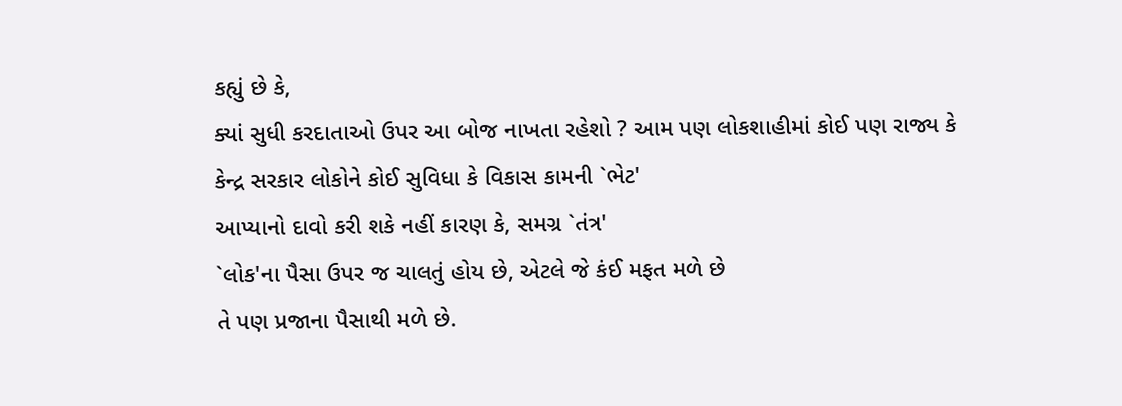કહ્યું છે કે,
ક્યાં સુધી કરદાતાઓ ઉપર આ બોજ નાખતા રહેશો ? આમ પણ લોકશાહીમાં કોઈ પણ રાજ્ય કે
કેન્દ્ર સરકાર લોકોને કોઈ સુવિધા કે વિકાસ કામની `ભેટ'
આપ્યાનો દાવો કરી શકે નહીં કારણ કે, સમગ્ર `તંત્ર'
`લોક'ના પૈસા ઉપર જ ચાલતું હોય છે, એટલે જે કંઈ મફત મળે છે
તે પણ પ્રજાના પૈસાથી મળે છે.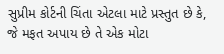સુપ્રીમ કોર્ટની ચિંતા એટલા માટે પ્રસ્તુત છે કે,
જે મફત અપાય છે તે એક મોટા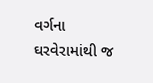વર્ગના ઘરવેરામાંથી જ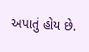અપાતું હોય છે.